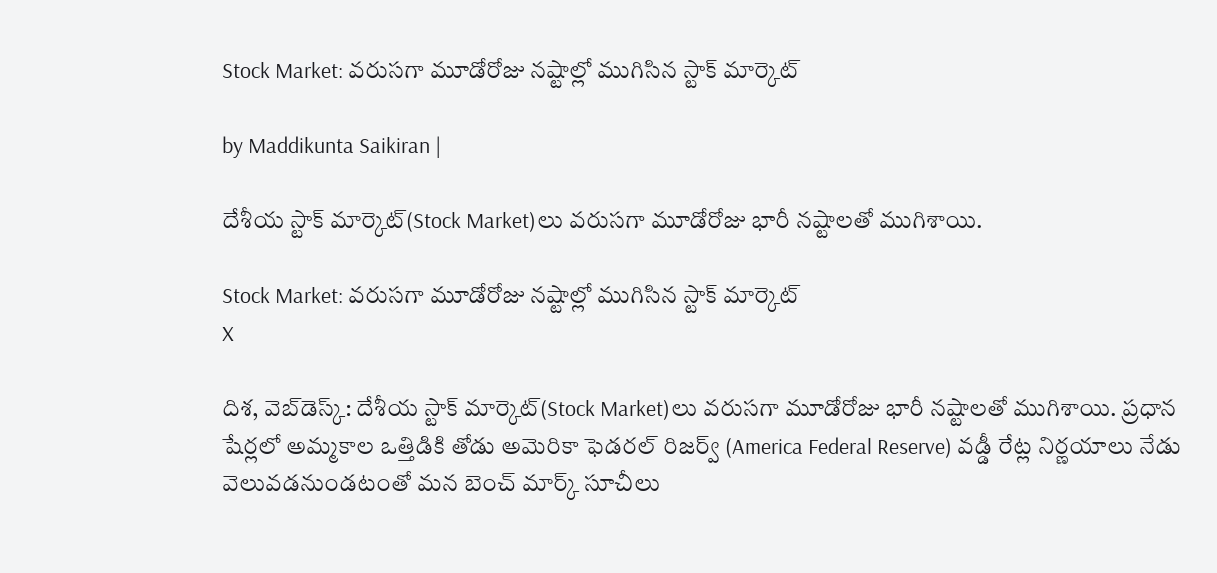Stock Market: వరుసగా మూడోరోజు నష్టాల్లో ముగిసిన స్టాక్ మార్కెట్

by Maddikunta Saikiran |

దేశీయ స్టాక్ మార్కెట్(Stock Market)లు వరుసగా మూడోరోజు భారీ నష్టాలతో ముగిశాయి.

Stock Market: వరుసగా మూడోరోజు నష్టాల్లో ముగిసిన స్టాక్ మార్కెట్
X

దిశ, వెబ్‌డెస్క్: దేశీయ స్టాక్ మార్కెట్(Stock Market)లు వరుసగా మూడోరోజు భారీ నష్టాలతో ముగిశాయి. ప్రధాన షేర్లలో అమ్మకాల ఒత్తిడికి తోడు అమెరికా ఫెడరల్ రిజర్వ్ (America Federal Reserve) వడ్డీ రేట్ల నిర్ణయాలు నేడు వెలువడనుండటంతో మన బెంచ్ మార్క్ సూచీలు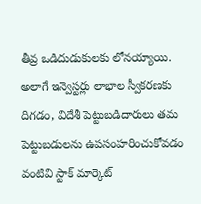తీవ్ర ఒడిదుడుకులకు లోనయ్యాయి. అలాగే ఇన్వెస్టర్లు లాభాల స్వీకరణకు దిగడం, విదేశీ పెట్టుబడిదారులు తమ పెట్టుబడులను ఉపసంహరించుకోవడం వంటివి స్టాక్ మార్కెట్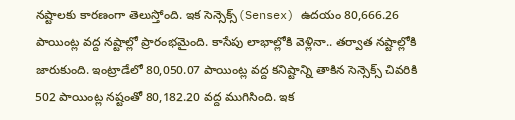నష్టాలకు కారణంగా తెలుస్తోంది. ఇక సెన్సెక్స్(Sensex) ఉదయం 80,666.26 పాయింట్ల వద్ద నష్టాల్లో ప్రారంభమైంది. కాసేపు లాభాల్లోకి వెళ్లినా.. తర్వాత నష్టాల్లోకి జారుకుంది. ఇంట్రాడేలో 80,050.07 పాయింట్ల వద్ద కనిష్టాన్ని తాకిన సెన్సెక్స్ చివరికి 502 పాయింట్ల నష్టంతో 80,182.20 వద్ద ముగిసింది. ఇక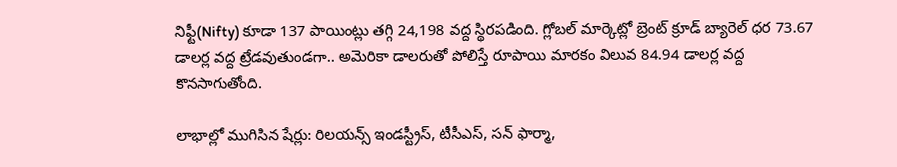నిఫ్టీ(Nifty) కూడా 137 పాయింట్లు తగ్గి 24,198 వద్ద స్థిరపడింది. గ్లోబల్ మార్కెట్లో బ్రెంట్ క్రూడ్ బ్యారెల్ ధర 73.67 డాలర్ల వద్ద ట్రేడవుతుండగా.. అమెరికా డాలరుతో పోలిస్తే రూపాయి మారకం విలువ 84.94 డాలర్ల వద్ద కొనసాగుతోంది.

లాభాల్లో ముగిసిన షేర్లు: రిలయన్స్ ఇండస్ట్రీస్, టీసీఎస్, సన్ ఫార్మా,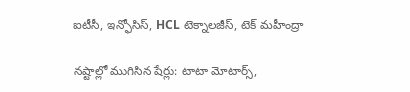ఐటీసీ, ఇన్ఫోసిస్, HCL టెక్నాలజీస్, టెక్ మహీంద్రా

నష్టాల్లో ముగిసిన షేర్లు: టాటా మోటార్స్,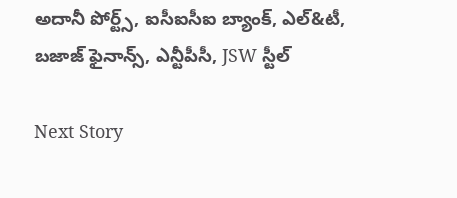అదానీ పోర్ట్స్, ఐసీఐసీఐ బ్యాంక్, ఎల్&టీ, బజాజ్ ఫైనాన్స్, ఎన్టీపీసీ, JSW స్టీల్

Next Story